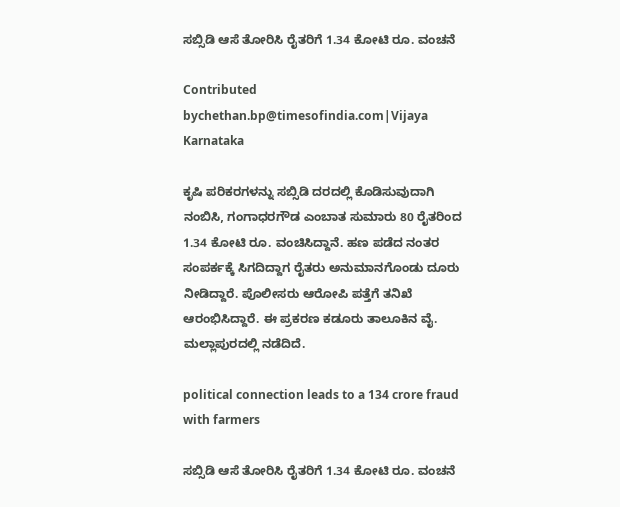ಸಬ್ಸಿಡಿ ಆಸೆ ತೋರಿಸಿ ರೈತರಿಗೆ 1.34 ಕೋಟಿ ರೂ. ವಂಚನೆ

Contributed bychethan.bp@timesofindia.com|Vijaya Karnataka

ಕೃಷಿ ಪರಿಕರಗಳನ್ನು ಸಬ್ಸಿಡಿ ದರದಲ್ಲಿ ಕೊಡಿಸುವುದಾಗಿ ನಂಬಿಸಿ, ಗಂಗಾಧರಗೌಡ ಎಂಬಾತ ಸುಮಾರು 80 ರೈತರಿಂದ 1.34 ಕೋಟಿ ರೂ. ವಂಚಿಸಿದ್ದಾನೆ. ಹಣ ಪಡೆದ ನಂತರ ಸಂಪರ್ಕಕ್ಕೆ ಸಿಗದಿದ್ದಾಗ ರೈತರು ಅನುಮಾನಗೊಂಡು ದೂರು ನೀಡಿದ್ದಾರೆ. ಪೊಲೀಸರು ಆರೋಪಿ ಪತ್ತೆಗೆ ತನಿಖೆ ಆರಂಭಿಸಿದ್ದಾರೆ. ಈ ಪ್ರಕರಣ ಕಡೂರು ತಾಲೂಕಿನ ವೈ. ಮಲ್ಲಾಪುರದಲ್ಲಿ ನಡೆದಿದೆ.

political connection leads to a 134 crore fraud with farmers

ಸಬ್ಸಿಡಿ ಆಸೆ ತೋರಿಸಿ ರೈತರಿಗೆ 1.34 ಕೋಟಿ ರೂ. ವಂಚನೆ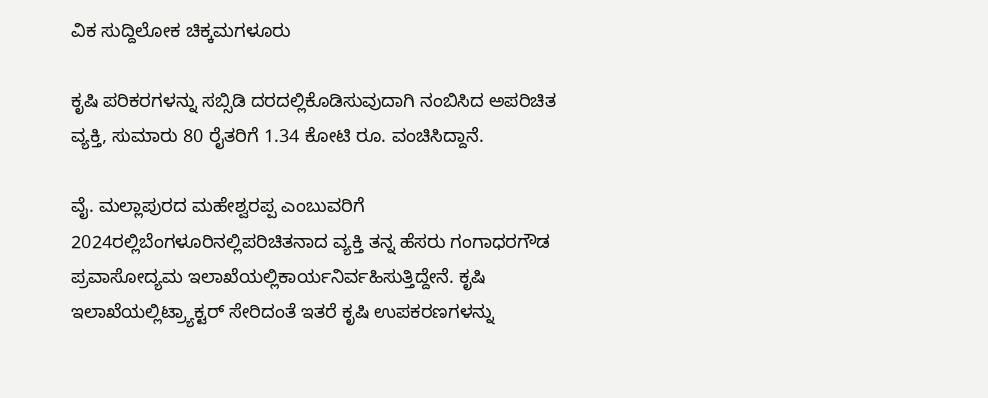ವಿಕ ಸುದ್ದಿಲೋಕ ಚಿಕ್ಕಮಗಳೂರು

ಕೃಷಿ ಪರಿಕರಗಳನ್ನು ಸಬ್ಸಿಡಿ ದರದಲ್ಲಿಕೊಡಿಸುವುದಾಗಿ ನಂಬಿಸಿದ ಅಪರಿಚಿತ ವ್ಯಕ್ತಿ, ಸುಮಾರು 80 ರೈತರಿಗೆ 1.34 ಕೋಟಿ ರೂ. ವಂಚಿಸಿದ್ದಾನೆ.

ವೈ. ಮಲ್ಲಾಪುರದ ಮಹೇಶ್ವರಪ್ಪ ಎಂಬುವರಿಗೆ 2024ರಲ್ಲಿಬೆಂಗಳೂರಿನಲ್ಲಿಪರಿಚಿತನಾದ ವ್ಯಕ್ತಿ ತನ್ನ ಹೆಸರು ಗಂಗಾಧರಗೌಡ ಪ್ರವಾಸೋದ್ಯಮ ಇಲಾಖೆಯಲ್ಲಿಕಾರ್ಯನಿರ್ವಹಿಸುತ್ತಿದ್ದೇನೆ. ಕೃಷಿ ಇಲಾಖೆಯಲ್ಲಿಟ್ರ್ಯಾಕ್ಟರ್ ಸೇರಿದಂತೆ ಇತರೆ ಕೃಷಿ ಉಪಕರಣಗಳನ್ನು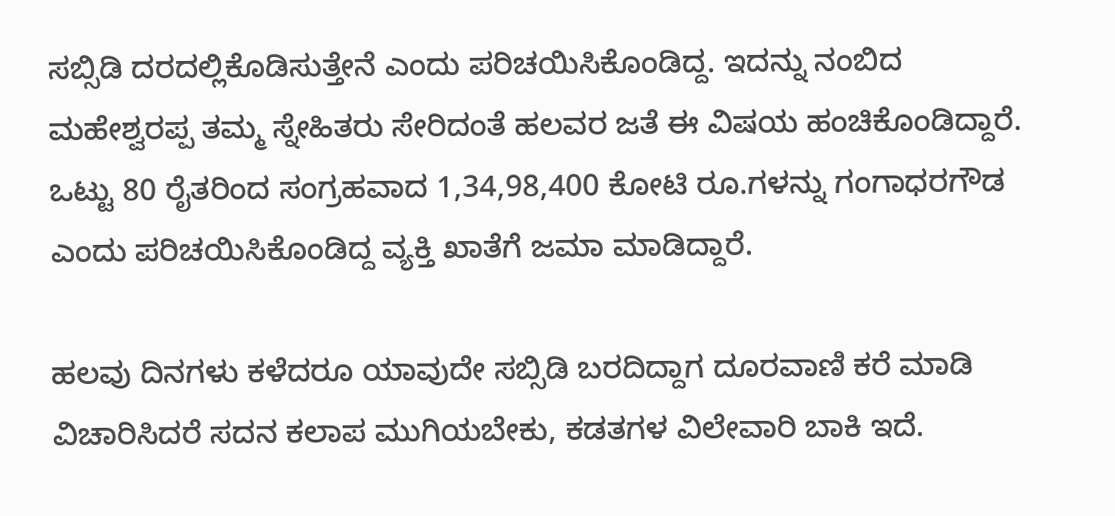ಸಬ್ಸಿಡಿ ದರದಲ್ಲಿಕೊಡಿಸುತ್ತೇನೆ ಎಂದು ಪರಿಚಯಿಸಿಕೊಂಡಿದ್ದ. ಇದನ್ನು ನಂಬಿದ ಮಹೇಶ್ವರಪ್ಪ ತಮ್ಮ ಸ್ನೇಹಿತರು ಸೇರಿದಂತೆ ಹಲವರ ಜತೆ ಈ ವಿಷಯ ಹಂಚಿಕೊಂಡಿದ್ದಾರೆ. ಒಟ್ಟು 80 ರೈತರಿಂದ ಸಂಗ್ರಹವಾದ 1,34,98,400 ಕೋಟಿ ರೂ.ಗಳನ್ನು ಗಂಗಾಧರಗೌಡ ಎಂದು ಪರಿಚಯಿಸಿಕೊಂಡಿದ್ದ ವ್ಯಕ್ತಿ ಖಾತೆಗೆ ಜಮಾ ಮಾಡಿದ್ದಾರೆ.

ಹಲವು ದಿನಗಳು ಕಳೆದರೂ ಯಾವುದೇ ಸಬ್ಸಿಡಿ ಬರದಿದ್ದಾಗ ದೂರವಾಣಿ ಕರೆ ಮಾಡಿ ವಿಚಾರಿಸಿದರೆ ಸದನ ಕಲಾಪ ಮುಗಿಯಬೇಕು, ಕಡತಗಳ ವಿಲೇವಾರಿ ಬಾಕಿ ಇದೆ.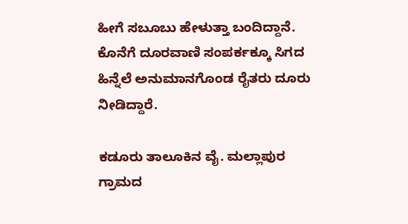ಹೀಗೆ ಸಬೂಬು ಹೇಳುತ್ತಾ ಬಂದಿದ್ದಾನೆ. ಕೊನೆಗೆ ದೂರವಾಣಿ ಸಂಪರ್ಕಕ್ಕೂ ಸಿಗದ ಹಿನ್ನೆಲೆ ಅನುಮಾನಗೊಂಡ ರೈತರು ದೂರು ನೀಡಿದ್ದಾರೆ.

ಕಡೂರು ತಾಲೂಕಿನ ವೈ. ಮಲ್ಲಾಪುರ ಗ್ರಾಮದ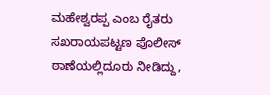ಮಹೇಶ್ವರಪ್ಪ ಎಂಬ ರೈತರು ಸಖರಾಯಪಟ್ಟಣ ಪೊಲೀಸ್ ಠಾಣೆಯಲ್ಲಿದೂರು ನೀಡಿದ್ದು,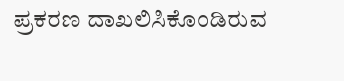ಪ್ರಕರಣ ದಾಖಲಿಸಿಕೊಂಡಿರುವ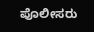ಪೊಲೀಸರು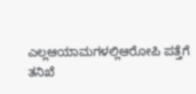ಎಲ್ಲಆಯಾಮಗಳಲ್ಲಿಆರೋಪಿ ಪತ್ತೆಗೆ ತನಿಖೆ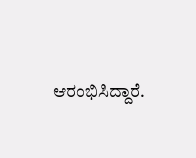ಆರಂಭಿಸಿದ್ದಾರೆ.